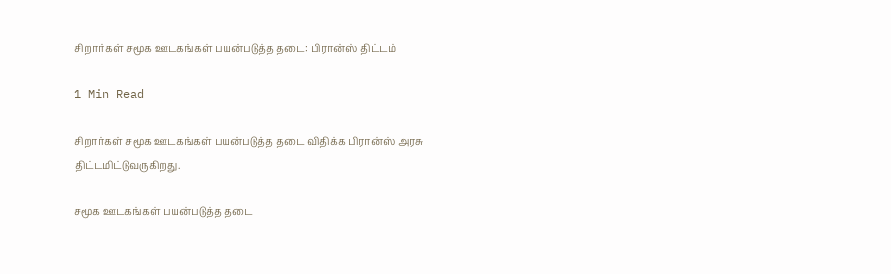சிறார்கள் சமூக ஊடகங்கள் பயன்படுத்த தடை: பிரான்ஸ் திட்டம்

1 Min Read

சிறார்கள் சமூக ஊடகங்கள் பயன்படுத்த தடை விதிக்க பிரான்ஸ் அரசு திட்டமிட்டுவருகிறது.

சமூக ஊடகங்கள் பயன்படுத்த தடை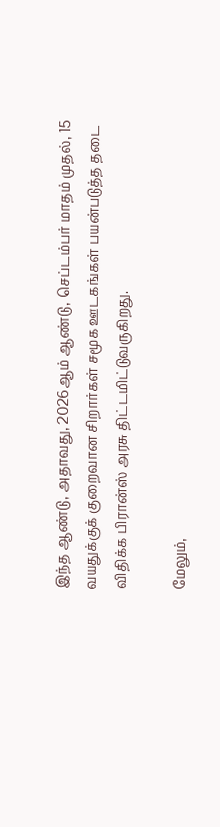இந்த ஆண்டு, அதாவது, 2026ஆம் ஆண்டு, செப்டம்பர் மாதம் முதல், 15 வயதுக்குக் குறைவான சிறார்கள் சமூக ஊடகங்கள் பயன்படுத்த தடை விதிக்க பிரான்ஸ் அரசு திட்டமிட்டுவருகிறது.

மேலும்,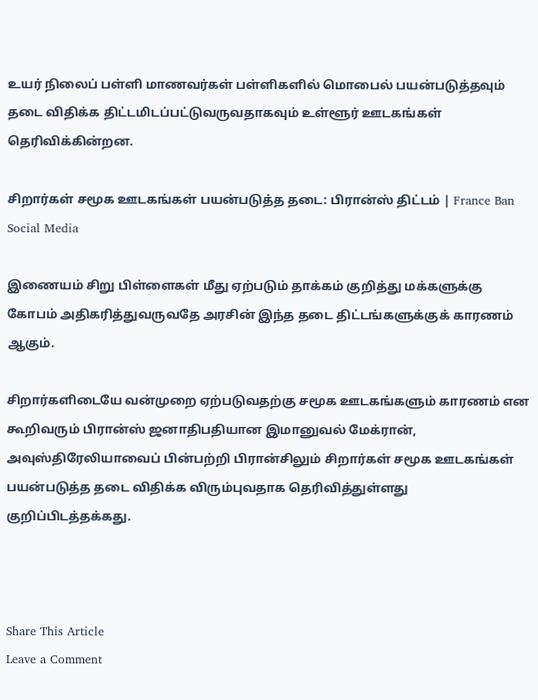உயர் நிலைப் பள்ளி மாணவர்கள் பள்ளிகளில் மொபைல் பயன்படுத்தவும் தடை விதிக்க திட்டமிடப்பட்டுவருவதாகவும் உள்ளூர் ஊடகங்கள் தெரிவிக்கின்றன.

சிறார்கள் சமூக ஊடகங்கள் பயன்படுத்த தடை: பிரான்ஸ் திட்டம் | France Ban Social Media

இணையம் சிறு பிள்ளைகள் மீது ஏற்படும் தாக்கம் குறித்து மக்களுக்கு கோபம் அதிகரித்துவருவதே அரசின் இந்த தடை திட்டங்களுக்குக் காரணம் ஆகும்.

சிறார்களிடையே வன்முறை ஏற்படுவதற்கு சமூக ஊடகங்களும் காரணம் என கூறிவரும் பிரான்ஸ் ஜனாதிபதியான இமானுவல் மேக்ரான், அவுஸ்திரேலியாவைப் பின்பற்றி பிரான்சிலும் சிறார்கள் சமூக ஊடகங்கள் பயன்படுத்த தடை விதிக்க விரும்புவதாக தெரிவித்துள்ளது குறிப்பிடத்தக்கது.



Share This Article
Leave a Comment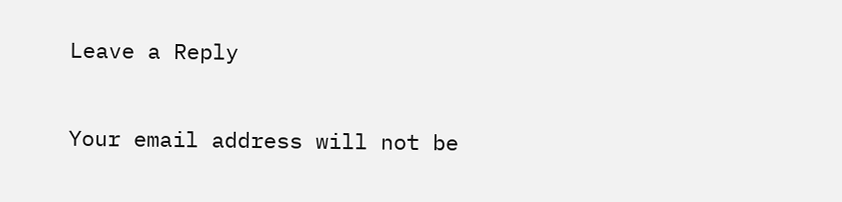Leave a Reply

Your email address will not be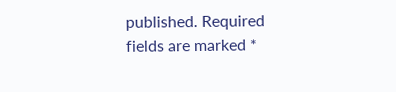published. Required fields are marked *